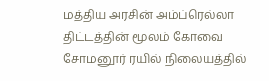மத்திய அரசின் அம்ப்ரெல்லா திட்டத்தின் மூலம் கோவை சோமனூர் ரயில் நிலையத்தில்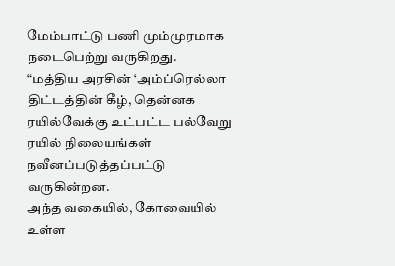மேம்பாட்டு பணி மும்முரமாக நடைபெற்று வருகிறது.
“மத்திய அரசின் ‘அம்ப்ரெல்லா திட்டத்தின் கீழ், தென்னக ரயில்வேக்கு உட்பட்ட பல்வேறு ரயில் நிலையங்கள் நவீனப்படுத்தப்பட்டு வருகின்றன.
அந்த வகையில், கோவையில் உள்ள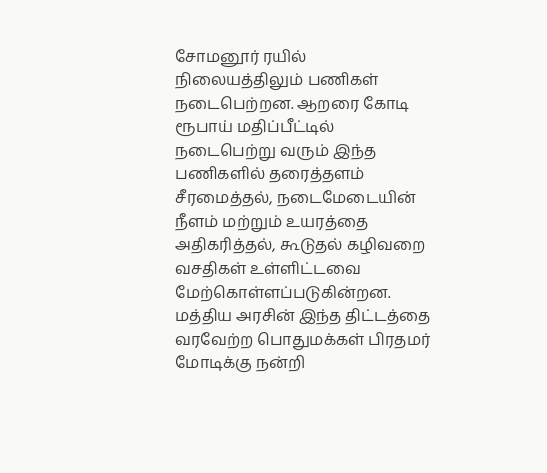சோமனூர் ரயில் நிலையத்திலும் பணிகள் நடைபெற்றன. ஆறரை கோடி ரூபாய் மதிப்பீட்டில் நடைபெற்று வரும் இந்த பணிகளில் தரைத்தளம் சீரமைத்தல், நடைமேடையின் நீளம் மற்றும் உயரத்தை அதிகரித்தல், கூடுதல் கழிவறை வசதிகள் உள்ளிட்டவை மேற்கொள்ளப்படுகின்றன.
மத்திய அரசின் இந்த திட்டத்தை வரவேற்ற பொதுமக்கள் பிரதமர் மோடிக்கு நன்றி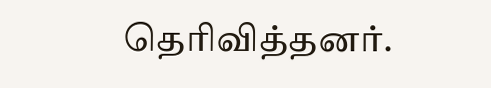தெரிவித்தனர்.